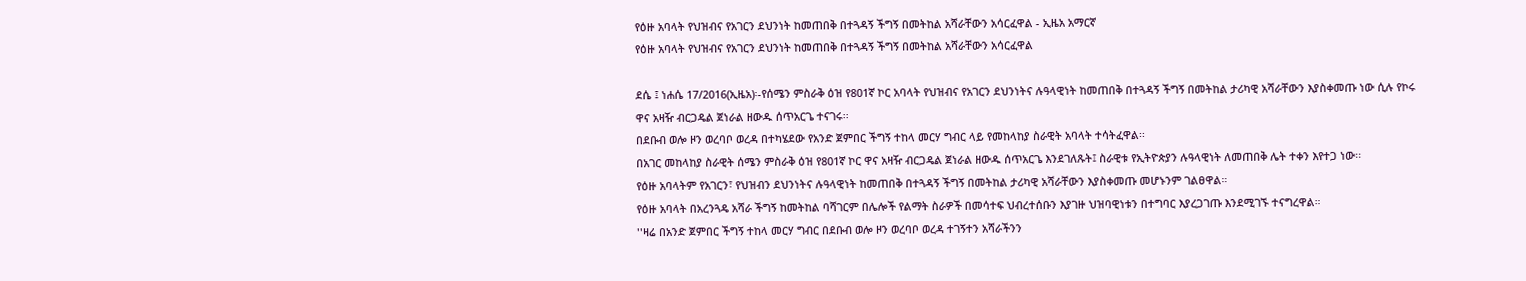የዕዙ አባላት የህዝብና የአገርን ደህንነት ከመጠበቅ በተጓዳኝ ችግኝ በመትከል አሻራቸውን አሳርፈዋል - ኢዜአ አማርኛ
የዕዙ አባላት የህዝብና የአገርን ደህንነት ከመጠበቅ በተጓዳኝ ችግኝ በመትከል አሻራቸውን አሳርፈዋል

ደሴ ፤ ነሐሴ 17/2016(ኢዜአ)፡-የሰሜን ምስራቅ ዕዝ የ801ኛ ኮር አባላት የህዝብና የአገርን ደህንነትና ሉዓላዊነት ከመጠበቅ በተጓዳኝ ችግኝ በመትከል ታሪካዊ አሻራቸውን እያስቀመጡ ነው ሲሉ የኮሩ ዋና አዛዥ ብርጋዴል ጀነራል ዘውዱ ሰጥአርጌ ተናገሩ፡፡
በደቡብ ወሎ ዞን ወረባቦ ወረዳ በተካሄደው የአንድ ጀምበር ችግኝ ተከላ መርሃ ግብር ላይ የመከላከያ ስራዊት አባላት ተሳትፈዋል፡፡
በአገር መከላከያ ስራዊት ሰሜን ምስራቅ ዕዝ የ801ኛ ኮር ዋና አዛዥ ብርጋዴል ጀነራል ዘውዱ ሰጥአርጌ እንደገለጹት፤ ስራዊቱ የኢትዮጵያን ሉዓላዊነት ለመጠበቅ ሌት ተቀን እየተጋ ነው፡፡
የዕዙ አባላትም የአገርን፣ የህዝብን ደህንነትና ሉዓላዊነት ከመጠበቅ በተጓዳኝ ችግኝ በመትከል ታሪካዊ አሻራቸውን እያስቀመጡ መሆኑንም ገልፀዋል።
የዕዙ አባላት በአረንጓዴ አሻራ ችግኝ ከመትከል ባሻገርም በሌሎች የልማት ስራዎች በመሳተፍ ህብረተሰቡን እያገዙ ህዝባዊነቱን በተግባር እያረጋገጡ እንደሚገኙ ተናግረዋል።
''ዛሬ በአንድ ጀምበር ችግኝ ተከላ መርሃ ግብር በደቡብ ወሎ ዞን ወረባቦ ወረዳ ተገኝተን አሻራችንን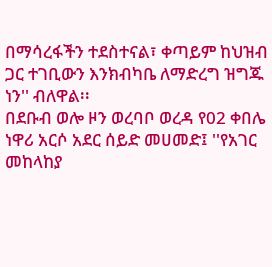በማሳረፋችን ተደስተናል፣ ቀጣይም ከህዝብ ጋር ተገቢውን እንክብካቤ ለማድረግ ዝግጁ ነን'' ብለዋል፡፡
በደቡብ ወሎ ዞን ወረባቦ ወረዳ የ02 ቀበሌ ነዋሪ አርሶ አደር ሰይድ መሀመድ፤ ''የአገር መከላከያ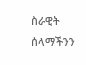ስራዊት ሰላማችንን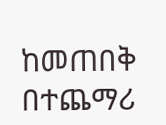ከመጠበቅ በተጨማሪ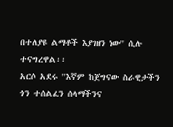በተለያዩ ልማቶች እያገዘን ነው'' ሲሉ ተናግረዋል፡፡
አርሶ አደሩ ''እኛም ከጀግናው ስራዊታችን ጎን ተሰልፈን ሰላማችንና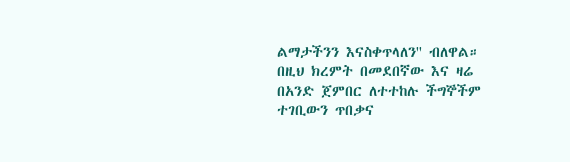ልማታችንን እናስቀጥላለን'' ብለዋል።
በዚህ ክረምት በመደበኛው እና ዛሬ በአንድ ጀምበር ለተተከሉ ችግኞችም ተገቢውን ጥበቃና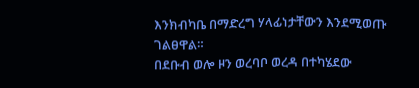እንክብካቤ በማድረግ ሃላፊነታቸውን እንደሚወጡ ገልፀዋል።
በደቡብ ወሎ ዞን ወረባቦ ወረዳ በተካሄደው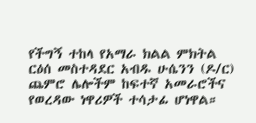የችግኝ ተከላ የአማራ ክልል ምክትል ርዕሰ መስተዳደር አብዱ ሁሴንን (ዶ/ር) ጨምሮ ሌሎችም ከፍተኛ አመራሮችና የወረዳው ነዋሪዎች ተሳታፊ ሆነዋል።